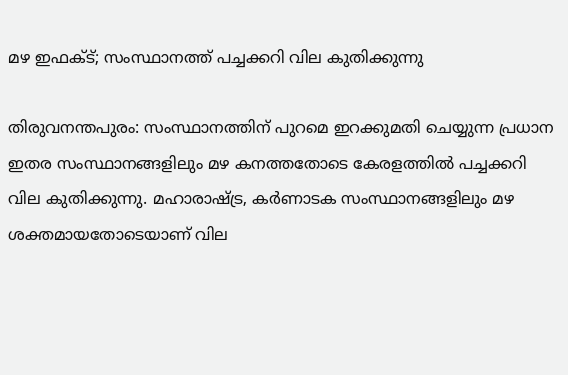മഴ ഇഫക്ട്; സംസ്ഥാനത്ത് പച്ചക്കറി വില കുതിക്കുന്നു

തിരുവനന്തപുരം: സംസ്ഥാനത്തിന് പുറമെ ഇറക്കുമതി ചെയ്യുന്ന പ്രധാന ഇതര സംസ്ഥാനങ്ങളിലും മഴ കനത്തതോടെ കേരളത്തില്‍ പച്ചക്കറി വില കുതിക്കുന്നു. മഹാരാഷ്ട്ര, കര്‍ണാടക സംസ്ഥാനങ്ങളിലും മഴ ശക്തമായതോടെയാണ് വില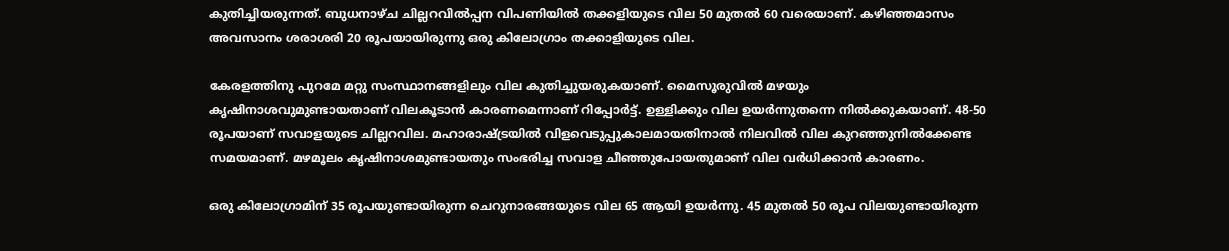കുതിച്ചിയരുന്നത്. ബുധനാഴ്ച ചില്ലറവില്‍പ്പന വിപണിയില്‍ തക്കളിയുടെ വില 50 മുതല്‍ 60 വരെയാണ്. കഴിഞ്ഞമാസം അവസാനം ശരാശരി 20 രൂപയായിരുന്നു ഒരു കിലോഗ്രാം തക്കാളിയുടെ വില.

കേരളത്തിനു പുറമേ മറ്റു സംസ്ഥാനങ്ങളിലും വില കുതിച്ചുയരുകയാണ്. മൈസൂരുവില്‍ മഴയും കൃഷിനാശവുമുണ്ടായതാണ് വിലകൂടാന്‍ കാരണമെന്നാണ് റിപ്പോര്‍ട്ട്. ഉള്ളിക്കും വില ഉയര്‍ന്നുതന്നെ നില്‍ക്കുകയാണ്. 48-50 രൂപയാണ് സവാളയുടെ ചില്ലറവില. മഹാരാഷ്ട്രയില്‍ വിളവെടുപ്പുകാലമായതിനാല്‍ നിലവില്‍ വില കുറഞ്ഞുനില്‍ക്കേണ്ട സമയമാണ്. മഴമൂലം കൃഷിനാശമുണ്ടായതും സംഭരിച്ച സവാള ചീഞ്ഞുപോയതുമാണ് വില വര്‍ധിക്കാന്‍ കാരണം.

ഒരു കിലോഗ്രാമിന് 35 രൂപയുണ്ടായിരുന്ന ചെറുനാരങ്ങയുടെ വില 65 ആയി ഉയര്‍ന്നു. 45 മുതല്‍ 50 രൂപ വിലയുണ്ടായിരുന്ന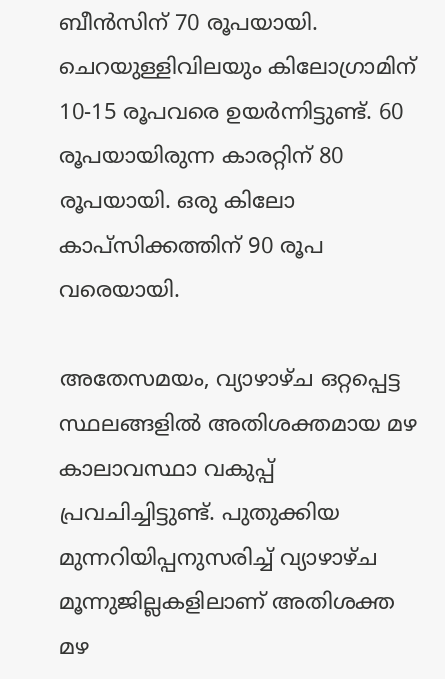ബീന്‍സിന് 70 രൂപയായി. ചെറയുള്ളിവിലയും കിലോഗ്രാമിന് 10-15 രൂപവരെ ഉയര്‍ന്നിട്ടുണ്ട്. 60 രൂപയായിരുന്ന കാരറ്റിന് 80 രൂപയായി. ഒരു കിലോ കാപ്സിക്കത്തിന് 90 രൂപ വരെയായി.

അതേസമയം, വ്യാഴാഴ്ച ഒറ്റപ്പെട്ട സ്ഥലങ്ങളില്‍ അതിശക്തമായ മഴ കാലാവസ്ഥാ വകുപ്പ് പ്രവചിച്ചിട്ടുണ്ട്. പുതുക്കിയ മുന്നറിയിപ്പനുസരിച്ച് വ്യാഴാഴ്ച മൂന്നുജില്ലകളിലാണ് അതിശക്ത മഴ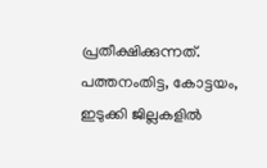പ്രതീക്ഷിക്കുന്നത്. പത്തനംതിട്ട, കോട്ടയം, ഇടുക്കി ജില്ലകളില്‍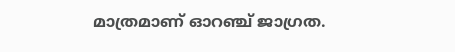മാത്രമാണ് ഓറഞ്ച് ജാഗ്രത.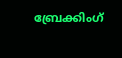ബ്രേക്കിംഗ്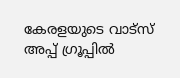കേരളയുടെ വാട്സ് അപ്പ് ഗ്രൂപ്പിൽ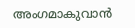അംഗമാകുവാൻ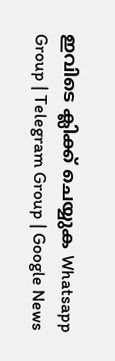ഇവിടെ ക്ലിക്ക് ചെയ്യുക Whatsapp Group | Telegram Group | Google News